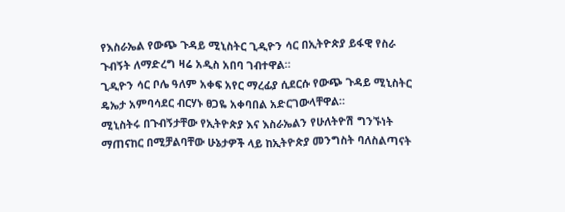የእስራኤል የውጭ ጉዳይ ሚኒስትር ጊዲዮን ሳር በኢትዮጵያ ይፋዊ የስራ ጉብኝት ለማድረግ ዛሬ አዲስ አበባ ገብተዋል።
ጊዲዮን ሳር ቦሌ ዓለም አቀፍ አየር ማረፊያ ሲደርሱ የውጭ ጉዳይ ሚኒስትር ዴኤታ አምባሳደር ብርሃኑ ፀጋዬ አቀባበል አድርገውላቸዋል።
ሚኒስትሩ በጉብኝታቸው የኢትዮጵያ እና እስራኤልን የሁለትዮሽ ግንኙነት ማጠናከር በሚቻልባቸው ሁኔታዎች ላይ ከኢትዮጵያ መንግስት ባለስልጣናት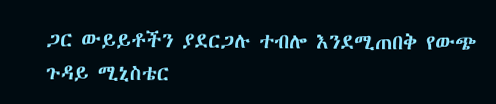ጋር ውይይቶችን ያደርጋሉ ተብሎ እንደሚጠበቅ የውጭ ጉዳይ ሚኒስቴር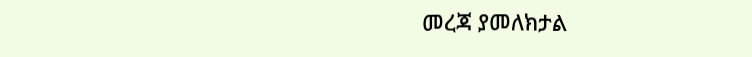መረጃ ያመለክታል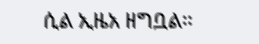ሲል ኢዜአ ዘግቧል።